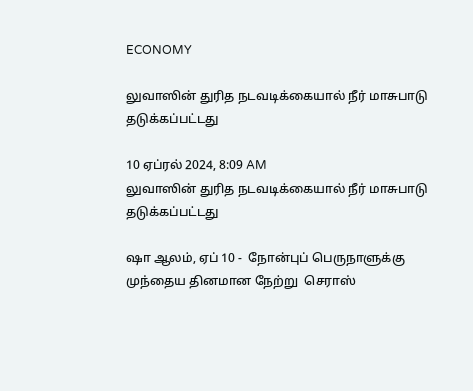ECONOMY

லுவாஸின் துரித நடவடிக்கையால் நீர் மாசுபாடு தடுக்கப்பட்டது

10 ஏப்ரல் 2024, 8:09 AM
லுவாஸின் துரித நடவடிக்கையால் நீர் மாசுபாடு தடுக்கப்பட்டது

ஷா ஆலம், ஏப் 10 -  நோன்புப் பெருநாளுக்கு முந்தைய தினமான நேற்று  செராஸ்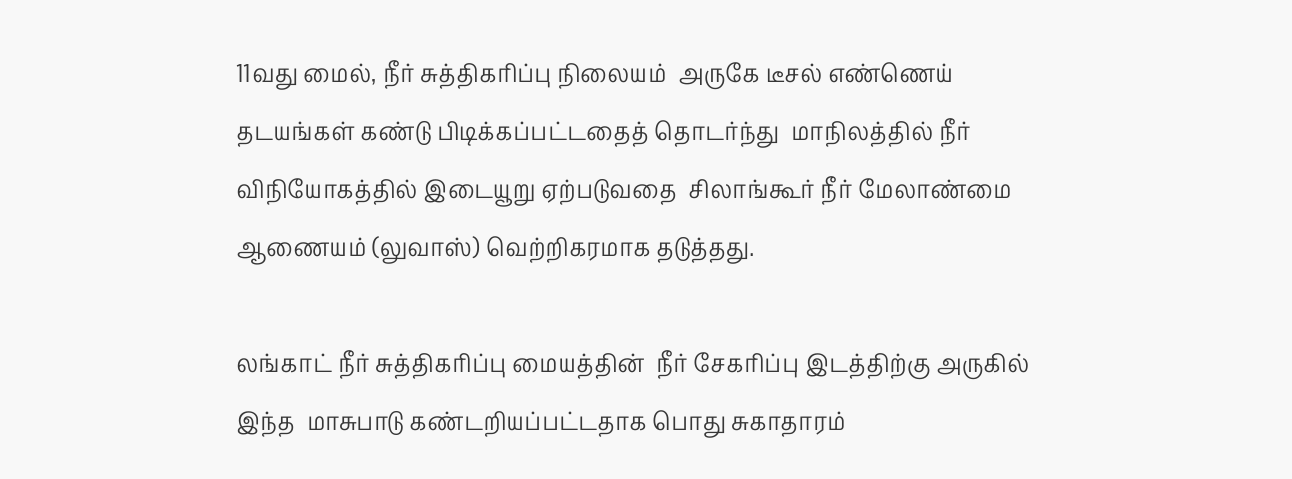11வது மைல், நீர் சுத்திகரிப்பு நிலையம்  அருகே டீசல் எண்ணெய் தடயங்கள் கண்டு பிடிக்கப்பட்டதைத் தொடர்ந்து  மாநிலத்தில் நீர் விநியோகத்தில் இடையூறு ஏற்படுவதை  சிலாங்கூர் நீர் மேலாண்மை ஆணையம் (லுவாஸ்) வெற்றிகரமாக தடுத்தது.

லங்காட் நீர் சுத்திகரிப்பு மையத்தின்  நீர் சேகரிப்பு இடத்திற்கு அருகில் இந்த  மாசுபாடு கண்டறியப்பட்டதாக பொது சுகாதாரம்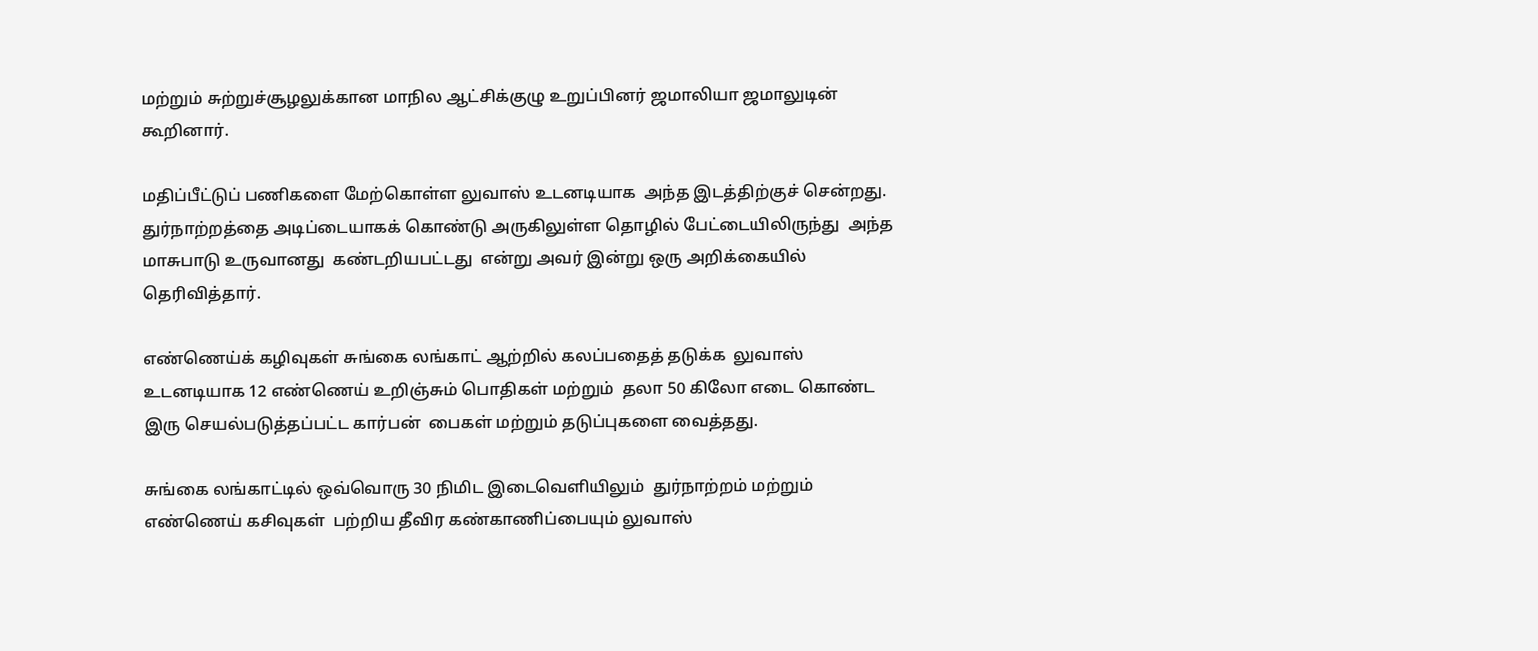மற்றும் சுற்றுச்சூழலுக்கான மாநில ஆட்சிக்குழு உறுப்பினர் ஜமாலியா ஜமாலுடின் கூறினார்.

மதிப்பீட்டுப் பணிகளை மேற்கொள்ள லுவாஸ் உடனடியாக  அந்த இடத்திற்குச் சென்றது.  துர்நாற்றத்தை அடிப்டையாகக் கொண்டு அருகிலுள்ள தொழில் பேட்டையிலிருந்து  அந்த மாசுபாடு உருவானது  கண்டறியபட்டது  என்று அவர் இன்று ஒரு அறிக்கையில் தெரிவித்தார்.

எண்ணெய்க் கழிவுகள் சுங்கை லங்காட் ஆற்றில் கலப்பதைத் தடுக்க  லுவாஸ் உடனடியாக 12 எண்ணெய் உறிஞ்சும் பொதிகள் மற்றும்  தலா 50 கிலோ எடை கொண்ட இரு செயல்படுத்தப்பட்ட கார்பன்  பைகள் மற்றும் தடுப்புகளை வைத்தது.

சுங்கை லங்காட்டில் ஒவ்வொரு 30 நிமிட இடைவெளியிலும்  துர்நாற்றம் மற்றும் எண்ணெய் கசிவுகள்  பற்றிய தீவிர கண்காணிப்பையும் லுவாஸ்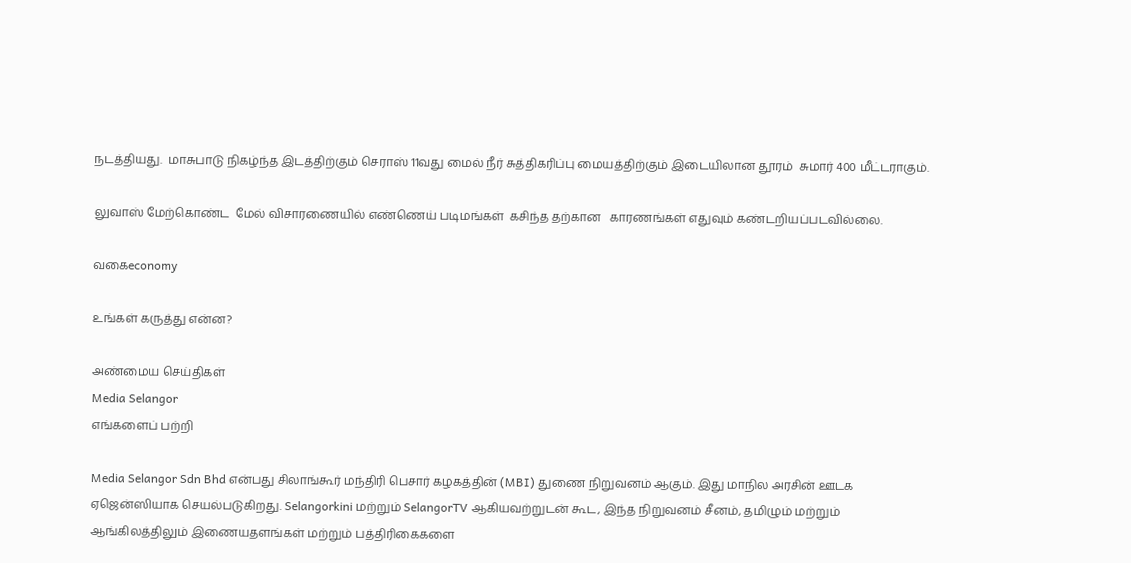நடத்தியது.  மாசுபாடு நிகழ்ந்த இடத்திற்கும் செராஸ் 11வது மைல் நீர் சுத்திகரிப்பு மையத்திற்கும் இடையிலான தூரம்  சுமார் 400 மீட்டராகும்.

லுவாஸ் மேற்கொண்ட  மேல் விசாரணையில் எண்ணெய் படிமங்கள்  கசிந்த தற்கான   காரணங்கள் எதுவும் கண்டறியப்படவில்லை.

வகைeconomy

உங்கள் கருத்து என்ன?

அண்மைய செய்திகள்
Media Selangor
எங்களைப் பற்றி

Media Selangor Sdn Bhd என்பது சிலாங்கூர் மந்திரி பெசார் கழகத்தின் (MBI) துணை நிறுவனம் ஆகும். இது மாநில அரசின் ஊடக ஏஜென்ஸியாக செயல்படுகிறது. Selangorkini மற்றும் SelangorTV ஆகியவற்றுடன் கூட, இந்த நிறுவனம் சீனம், தமிழும் மற்றும் ஆங்கிலத்திலும் இணையதளங்கள் மற்றும் பத்திரிகைகளை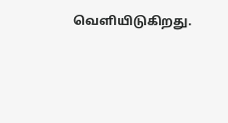வெளியிடுகிறது.